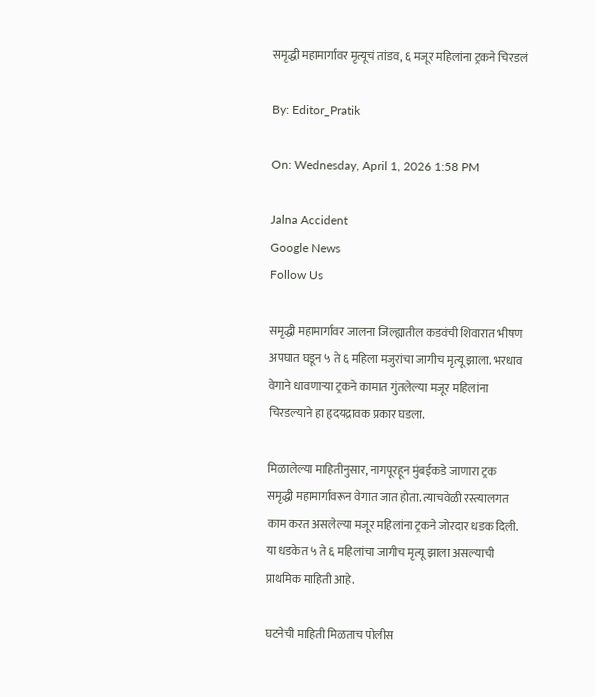समृद्धी महामार्गावर मृत्यूचं तांडव, ६ मजूर महिलांना ट्रकने चिरडलं

By: Editor_Pratik

On: Wednesday, April 1, 2026 1:58 PM

Jalna Accident
Google News
Follow Us

समृद्धी महामार्गावर जालना जिल्ह्यातील कडवंची शिवारात भीषण अपघात घडून ५ ते ६ महिला मजुरांचा जागीच मृत्यू झाला. भरधाव वेगाने धावणाऱ्या ट्रकने कामात गुंतलेल्या मजूर महिलांना चिरडल्याने हा हृदयद्रावक प्रकार घडला.

मिळालेल्या माहितीनुसार, नागपूरहून मुंबईकडे जाणारा ट्रक समृद्धी महामार्गावरून वेगात जात होता. त्याचवेळी रस्त्यालगत काम करत असलेल्या मजूर महिलांना ट्रकने जोरदार धडक दिली. या धडकेत ५ ते ६ महिलांचा जागीच मृत्यू झाला असल्याची प्राथमिक माहिती आहे.

घटनेची माहिती मिळताच पोलीस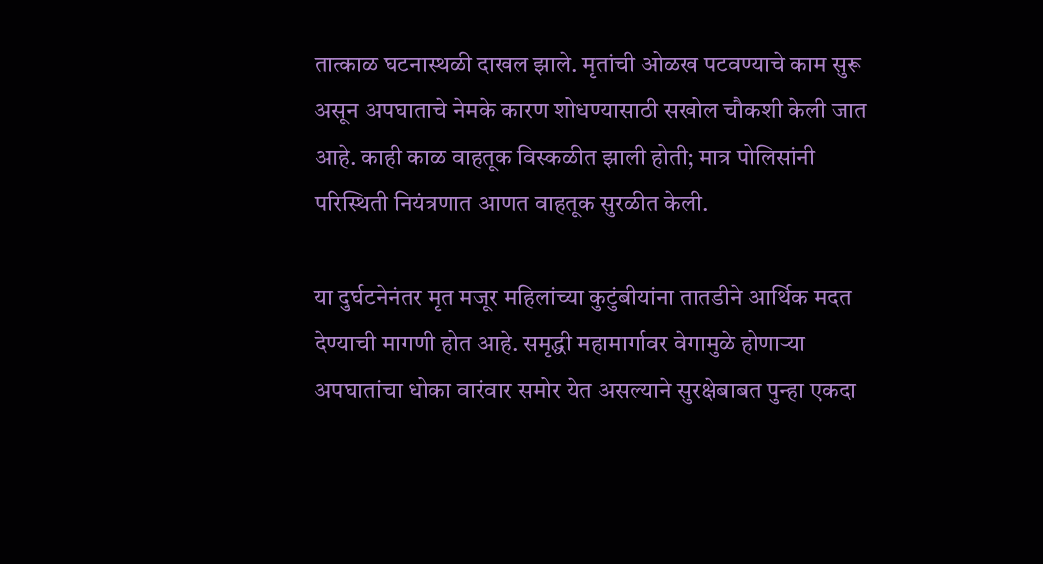तात्काळ घटनास्थळी दाखल झाले. मृतांची ओळख पटवण्याचे काम सुरू असून अपघाताचे नेमके कारण शोधण्यासाठी सखोल चौकशी केली जात आहे. काही काळ वाहतूक विस्कळीत झाली होती; मात्र पोलिसांनी परिस्थिती नियंत्रणात आणत वाहतूक सुरळीत केली.

या दुर्घटनेनंतर मृत मजूर महिलांच्या कुटुंबीयांना तातडीने आर्थिक मदत देण्याची मागणी होत आहे. समृद्धी महामार्गावर वेगामुळे होणाऱ्या अपघातांचा धोका वारंवार समोर येत असल्याने सुरक्षेबाबत पुन्हा एकदा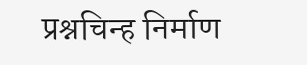प्रश्नचिन्ह निर्माण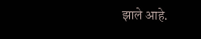झाले आहे.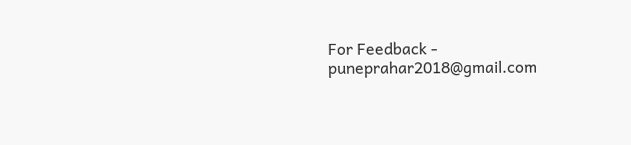For Feedback - puneprahar2018@gmail.com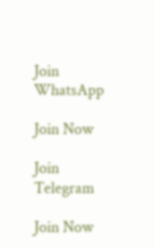Join WhatsApp

Join Now

Join Telegram

Join Now